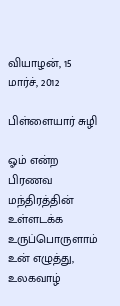வியாழன், 15 மார்ச், 2012

பிள்ளையார் சுழி

ஓம் என்ற பிரணவ மந்திரத்தின்
உள்ளடக்க உருப்பொருளாம் உன் எழுத்து,
உலகவாழ்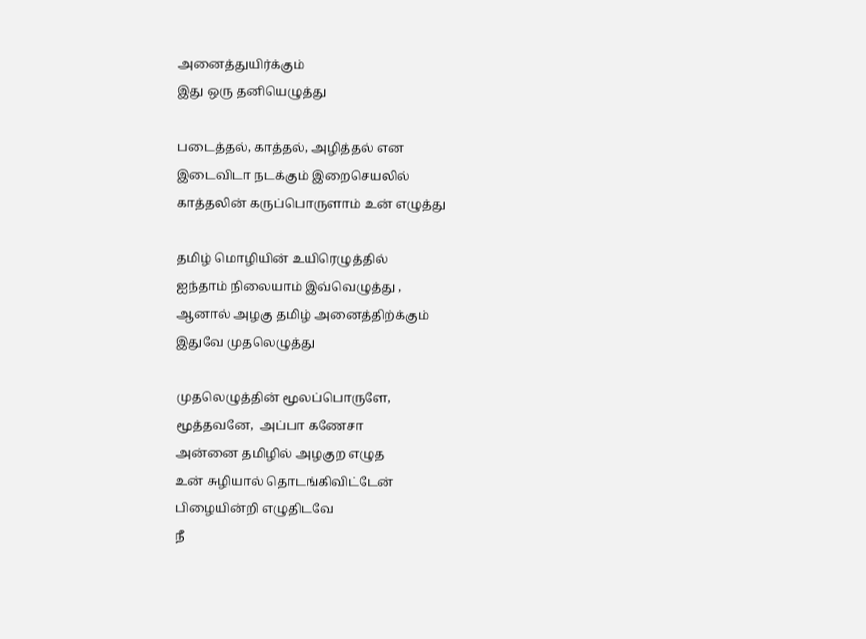அனைத்துயிர்க்கும்
இது ஒரு தனியெழுத்து

படைத்தல், காத்தல், அழித்தல் என
இடைவிடா நடக்கும் இறைசெயலில்
காத்தலின் கருப்பொருளாம் உன் எழுத்து

தமிழ் மொழியின் உயிரெழுத்தில்
ஐந்தாம் நிலையாம் இவ்வெழுத்து ,
ஆனால் அழகு தமிழ் அனைத்திற்க்கும்
இதுவே முதலெழுத்து

முதலெழுத்தின் மூலப்பொருளே,
மூத்தவனே,  அப்பா கணேசா
அன்னை தமிழில் அழகுற எழுத
உன் சுழியால் தொடங்கிவிட்டேன்
பிழையின்றி எழுதிடவே
நீ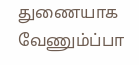துணையாக வேணும்ப்பா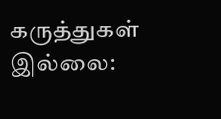கருத்துகள் இல்லை: